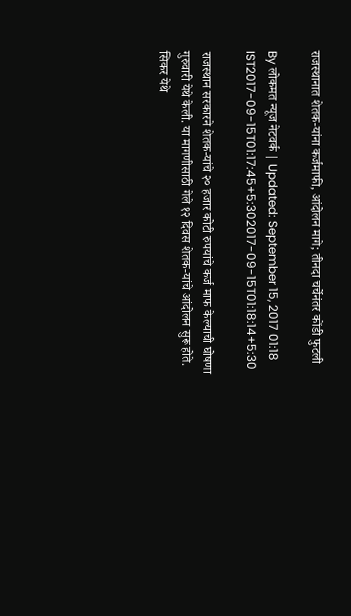राजस्थानात शेतक-यांना कर्जमाफी, आंदोलन मागे; तीनदा चर्चेनंतर कोंडी फुटली

By लोकमत न्यूज नेटवर्क | Updated: September 15, 2017 01:18 IST2017-09-15T01:17:45+5:302017-09-15T01:18:14+5:30

राजस्थान सरकारने शेतक-यांचे २० हजार कोटी रुपयांचे कर्ज माफ केल्याची घोषणा गुरुवारी येथे केली. या मागणीसाठी गेले १२ दिवस शेतक-यांचे आंदोलन सुरू होते. सिकर येथे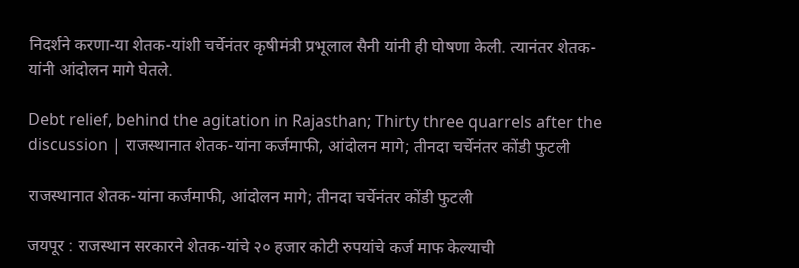निदर्शने करणा-या शेतक-यांशी चर्चेनंतर कृषीमंत्री प्रभूलाल सैनी यांनी ही घोषणा केली. त्यानंतर शेतक-यांनी आंदोलन मागे घेतले.

Debt relief, behind the agitation in Rajasthan; Thirty three quarrels after the discussion | राजस्थानात शेतक-यांना कर्जमाफी, आंदोलन मागे; तीनदा चर्चेनंतर कोंडी फुटली

राजस्थानात शेतक-यांना कर्जमाफी, आंदोलन मागे; तीनदा चर्चेनंतर कोंडी फुटली

जयपूर : राजस्थान सरकारने शेतक-यांचे २० हजार कोटी रुपयांचे कर्ज माफ केल्याची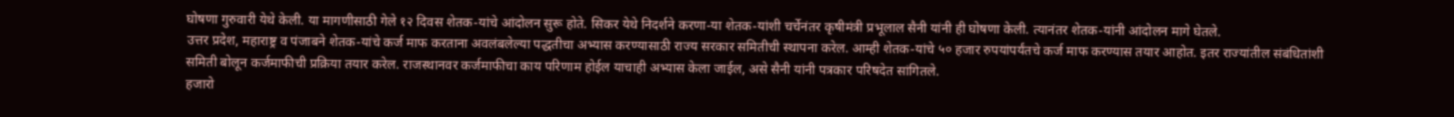घोषणा गुरुवारी येथे केली. या मागणीसाठी गेले १२ दिवस शेतक-यांचे आंदोलन सुरू होते. सिकर येथे निदर्शने करणा-या शेतक-यांशी चर्चेनंतर कृषीमंत्री प्रभूलाल सैनी यांनी ही घोषणा केली. त्यानंतर शेतक-यांनी आंदोलन मागे घेतले.
उत्तर प्रदेश, महाराष्ट्र व पंजाबने शेतक-यांचे कर्ज माफ करताना अवलंबलेल्या पद्धतीचा अभ्यास करण्यासाठी राज्य सरकार समितीची स्थापना करेल. आम्ही शेतक-यांचे ५० हजार रुपयांपर्यंतचे कर्ज माफ करण्यास तयार आहोत. इतर राज्यांतील संबंधितांशी समिती बोलून कर्जमाफीची प्रक्रिया तयार करेल. राजस्थानवर कर्जमाफीचा काय परिणाम होईल याचाही अभ्यास केला जाईल, असे सैनी यांनी पत्रकार परिषदेत सांगितले.
हजारो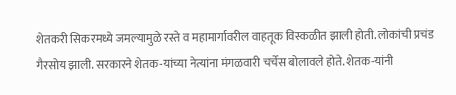शेतकरी सिकरमध्ये जमल्यामुळे रस्ते व महामार्गावरील वाहतूक विस्कळीत झाली होती. लोकांची प्रचंड गैरसोय झाली. सरकारने शेतक-यांच्या नेत्यांना मंगळवारी चर्चेस बोलावले होते. शेतक-यांनी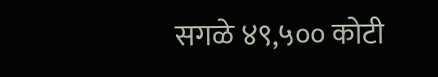सगळे ४९,५०० कोटी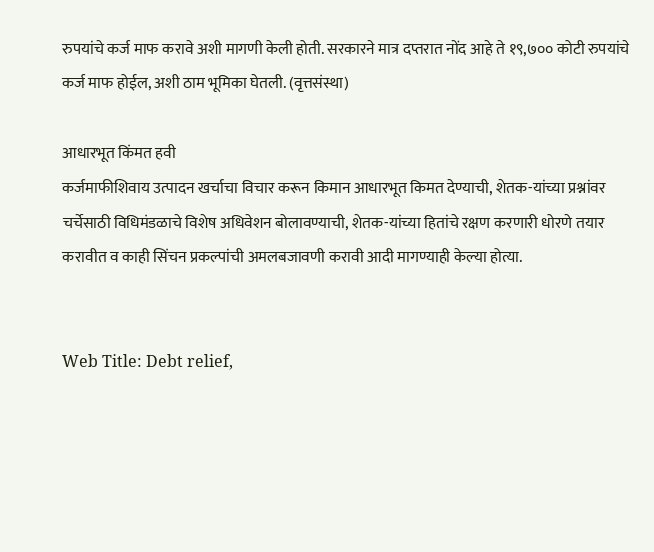रुपयांचे कर्ज माफ करावे अशी मागणी केली होती. सरकारने मात्र दप्तरात नोंद आहे ते १९,७०० कोटी रुपयांचे कर्ज माफ होईल, अशी ठाम भूमिका घेतली. (वृत्तसंस्था)

आधारभूत किंमत हवी
कर्जमाफीशिवाय उत्पादन खर्चाचा विचार करून किमान आधारभूत किमत देण्याची, शेतक-यांच्या प्रश्नांवर चर्चेसाठी विधिमंडळाचे विशेष अधिवेशन बोलावण्याची, शेतक-यांच्या हितांचे रक्षण करणारी धोरणे तयार करावीत व काही सिंचन प्रकल्पांची अमलबजावणी करावी आदी मागण्याही केल्या होत्या.


Web Title: Debt relief,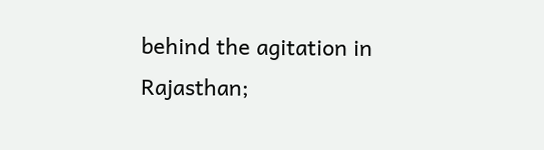behind the agitation in Rajasthan;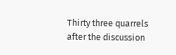Thirty three quarrels after the discussion